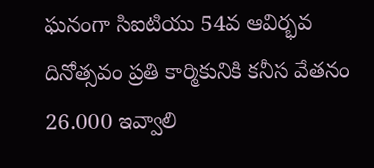ఘనంగా సిఐటియు 54వ ఆవిర్భవ దినోత్సవం ప్రతి కార్మికునికి కనీస వేతనం 26.000 ఇవ్వాలి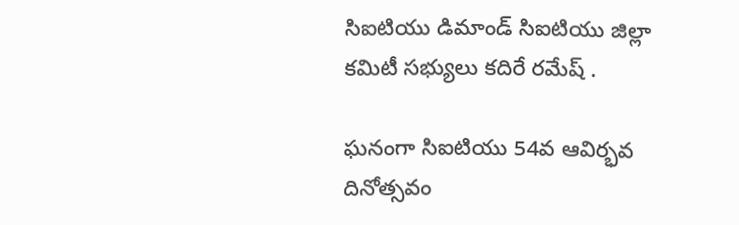సిఐటియు డిమాండ్ సిఐటియు జిల్లా కమిటీ సభ్యులు కదిరే రమేష్ .

ఘనంగా సిఐటియు 54వ ఆవిర్భవ దినోత్సవం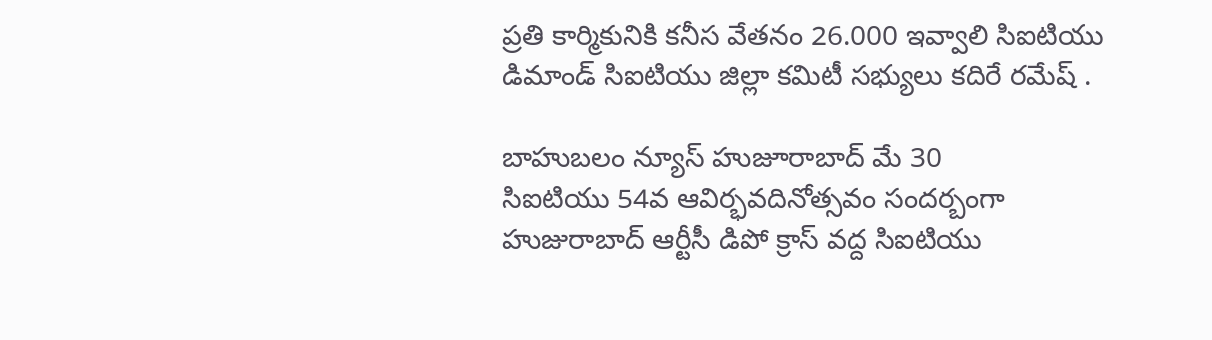ప్రతి కార్మికునికి కనీస వేతనం 26.000 ఇవ్వాలి సిఐటియు డిమాండ్ సిఐటియు జిల్లా కమిటీ సభ్యులు కదిరే రమేష్ .

బాహుబలం న్యూస్ హుజూరాబాద్ మే 30
సిఐటియు 54వ ఆవిర్భవదినోత్సవం సందర్బంగా హుజురాబాద్ ఆర్టీసీ డిపో క్రాస్ వద్ద సిఐటియు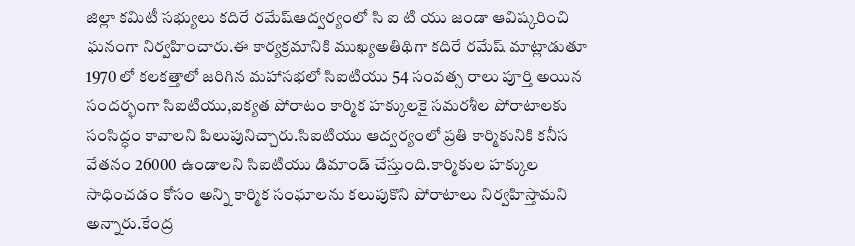జిల్లా కమిటీ సభ్యులు కదిరే రమేష్ఆద్వర్యంలో సి ఐ టి యు జండా ఆవిష్కరించి ఘనంగా నిర్వహించారు.ఈ కార్యక్రమానికి ముఖ్యఅతిథిగా కదిరే రమేష్ మాట్లాడుతూ 1970 లో కలకత్తాలో జరిగిన మహాసభలో సిఐటియు 54 సంవత్స రాలు పూర్తి అయిన సందర్భంగా సిఐటియు,ఐక్యత పోరాటం కార్మిక హక్కులకై సమరశీల పోరాటాలకు సంసిద్ధం కావాలని పిలుపునిచ్చారు.సిఐటియు ఆద్వర్యంలో ప్రతి కార్మికునికి కనీస వేతనం 26000 ఉండాలని సిఐటియు డిమాండ్ చేస్తుంది.కార్మికుల హక్కుల సాధించడం కోసం అన్ని కార్మిక సంఘాలను కలుపుకొని పోరాటాలు నిర్వహిస్తామని అన్నారు.కేంద్ర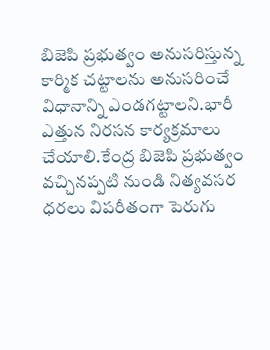బిజెపి ప్రభుత్వం అనుసరిస్తున్న కార్మిక చట్టాలను అనుసరించే విధానాన్ని ఎండగట్టాలని.భారీ ఎత్తున నిరసన కార్యక్రమాలు చేయాలి.కేంద్ర బిజెపి ప్రభుత్వం వచ్చినప్పటి నుండి నిత్యవసర ధరలు విపరీతంగా పెరుగు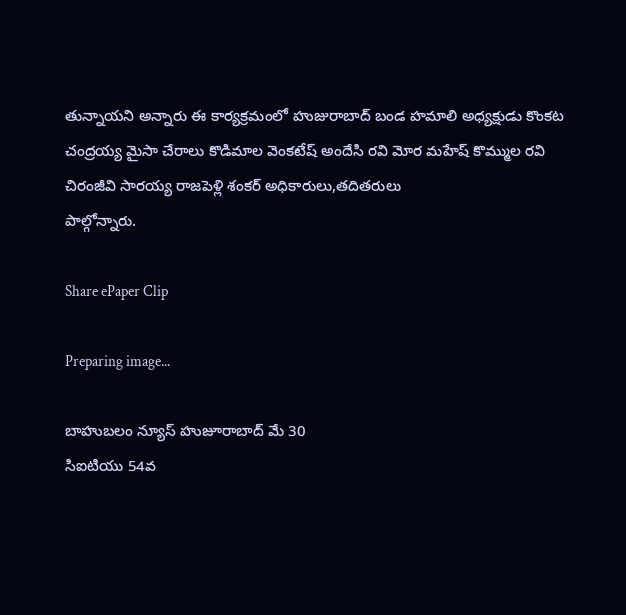తున్నాయని అన్నారు ఈ కార్యక్రమంలో హుజురాబాద్ బండ హమాలి అధ్యక్షుడు కొంకట చంద్రయ్య మైసా చేరాలు కొడిమాల వెంకటేష్ అందేసి రవి మోర మహేష్ కొమ్ముల రవి చిరంజీవి సారయ్య రాజపెళ్లి శంకర్ అధికారులు,తదితరులు
పాల్గోన్నారు.

Share ePaper Clip

Preparing image...

బాహుబలం న్యూస్ హుజూరాబాద్ మే 30
సిఐటియు 54వ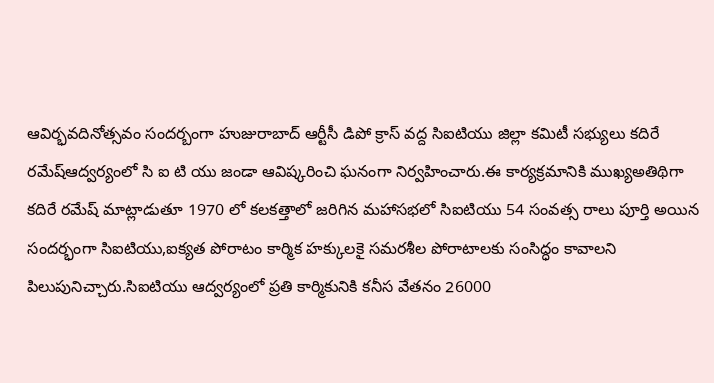ఆవిర్భవదినోత్సవం సందర్బంగా హుజురాబాద్ ఆర్టీసీ డిపో క్రాస్ వద్ద సిఐటియు జిల్లా కమిటీ సభ్యులు కదిరే రమేష్ఆద్వర్యంలో సి ఐ టి యు జండా ఆవిష్కరించి ఘనంగా నిర్వహించారు.ఈ కార్యక్రమానికి ముఖ్యఅతిథిగా కదిరే రమేష్ మాట్లాడుతూ 1970 లో కలకత్తాలో జరిగిన మహాసభలో సిఐటియు 54 సంవత్స రాలు పూర్తి అయిన సందర్భంగా సిఐటియు,ఐక్యత పోరాటం కార్మిక హక్కులకై సమరశీల పోరాటాలకు సంసిద్ధం కావాలని పిలుపునిచ్చారు.సిఐటియు ఆద్వర్యంలో ప్రతి కార్మికునికి కనీస వేతనం 26000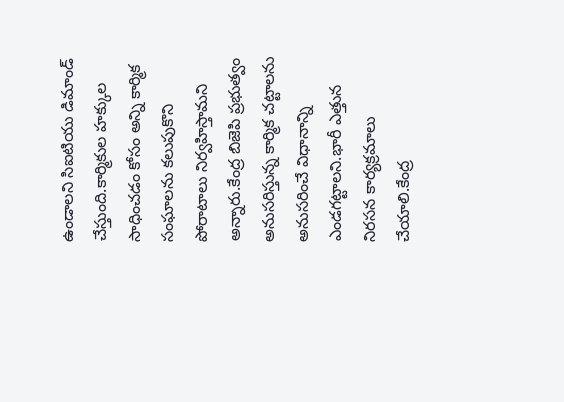ఉండాలని సిఐటియు డిమాండ్ చేస్తుంది.కార్మికుల హక్కుల సాధించడం కోసం అన్ని కార్మిక సంఘాలను కలుపుకొని పోరాటాలు నిర్వహిస్తామని అన్నారు.కేంద్ర బిజెపి ప్రభుత్వం అనుసరిస్తున్న కార్మిక చట్టాలను అనుసరించే విధానాన్ని ఎండగట్టాలని.భారీ ఎత్తున నిరసన కార్యక్రమాలు చేయాలి.కేంద్ర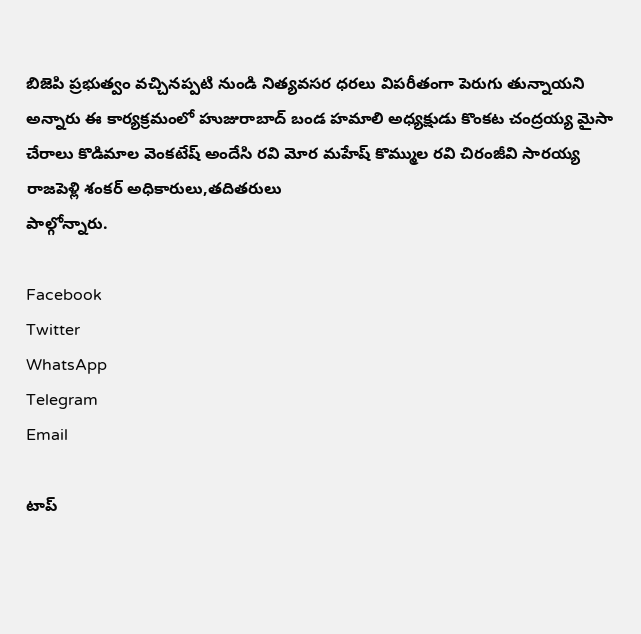బిజెపి ప్రభుత్వం వచ్చినప్పటి నుండి నిత్యవసర ధరలు విపరీతంగా పెరుగు తున్నాయని అన్నారు ఈ కార్యక్రమంలో హుజురాబాద్ బండ హమాలి అధ్యక్షుడు కొంకట చంద్రయ్య మైసా చేరాలు కొడిమాల వెంకటేష్ అందేసి రవి మోర మహేష్ కొమ్ముల రవి చిరంజీవి సారయ్య రాజపెళ్లి శంకర్ అధికారులు,తదితరులు
పాల్గోన్నారు.

Facebook
Twitter
WhatsApp
Telegram
Email

టాప్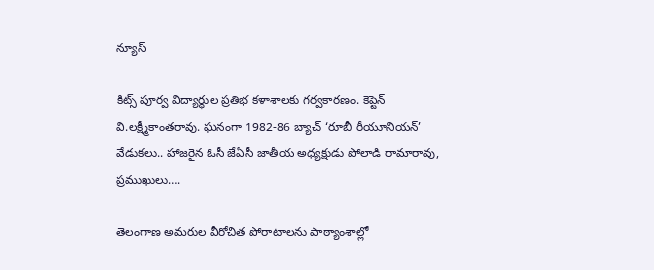న్యూస్

కిట్స్‌ పూర్వ విద్యార్థుల ప్రతిభ కళాశాలకు గర్వకారణం. కెప్టెన్‌ వి.లక్ష్మీకాంతరావు. ఘనంగా 1982-86 బ్యాచ్‌ ‘రూబీ రీయూనియన్‌’ వేడుకలు.. హాజరైన ఓసీ జేఏసీ జాతీయ అధ్యక్షుడు పోలాడి రామారావు, ప్రముఖులు….

తెలంగాణ అమరుల వీరోచిత పోరాటాలను పాఠ్యాంశాల్లో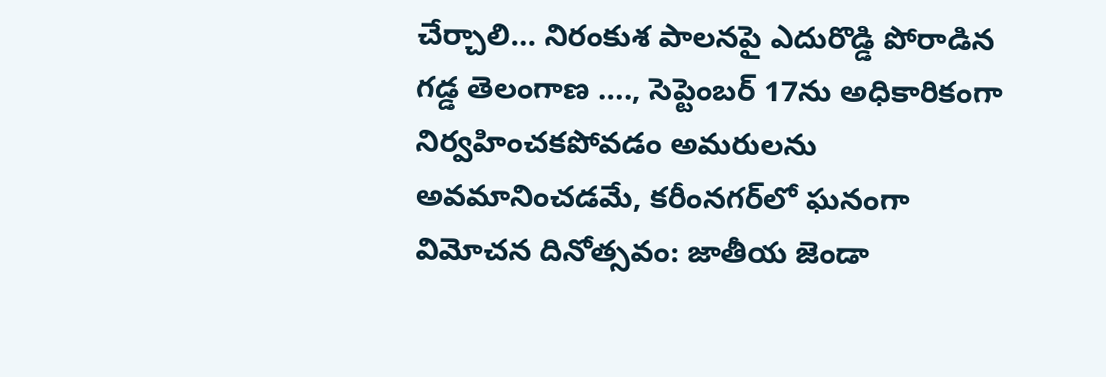చేర్చాలి… నిరంకుశ పాలనపై ఎదురొడ్డి పోరాడిన గడ్డ తెలంగాణ …., సెప్టెంబర్ 17ను అధికారికంగా నిర్వహించకపోవడం అమరులను అవమానించడమే, కరీంనగర్‌లో ఘనంగా విమోచన దినోత్సవం: జాతీయ జెండా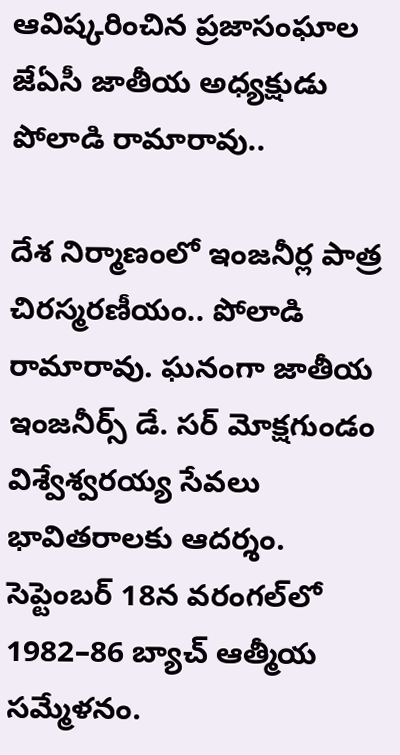ఆవిష్కరించిన ప్రజాసంఘాల జేఏసీ జాతీయ అధ్యక్షుడు పోలాడి రామారావు..

దేశ నిర్మాణంలో ఇంజనీర్ల పాత్ర చిరస్మరణీయం.. పోలాడి రామారావు. ఘనంగా జాతీయ ఇంజనీర్స్ డే. సర్ మోక్షగుండం విశ్వేశ్వరయ్య సేవలు భావితరాలకు ఆదర్శం. సెప్టెంబర్ 18న వరంగల్‌లో 1982–86 బ్యాచ్ ఆత్మీయ సమ్మేళనం.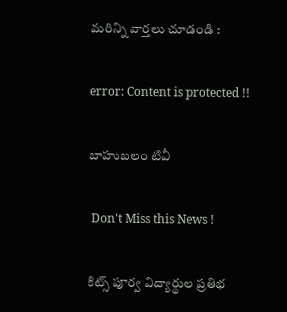మరిన్ని వార్తలు చూడండి :

error: Content is protected !!

బాహుబలం టివీ

 Don't Miss this News !

కిట్స్‌ పూర్వ విద్యార్థుల ప్రతిభ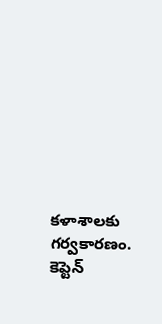కళాశాలకు గర్వకారణం. కెప్టెన్‌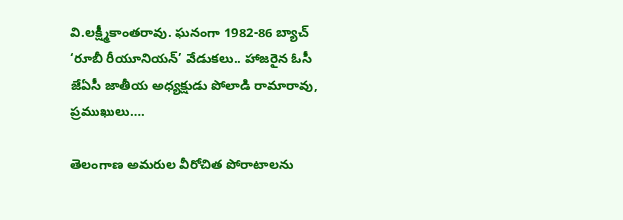వి.లక్ష్మీకాంతరావు. ఘనంగా 1982-86 బ్యాచ్‌ ‘రూబీ రీయూనియన్‌’ వేడుకలు.. హాజరైన ఓసీ జేఏసీ జాతీయ అధ్యక్షుడు పోలాడి రామారావు, ప్రముఖులు….

తెలంగాణ అమరుల వీరోచిత పోరాటాలను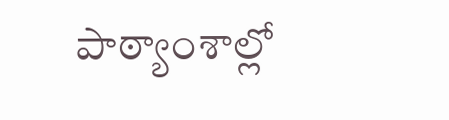పాఠ్యాంశాల్లో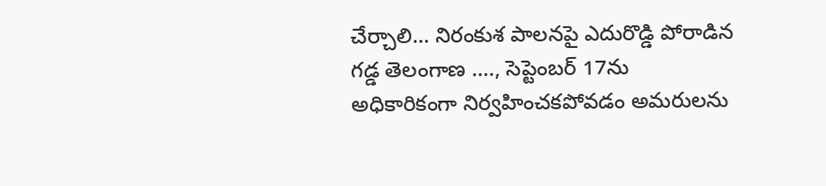చేర్చాలి… నిరంకుశ పాలనపై ఎదురొడ్డి పోరాడిన గడ్డ తెలంగాణ …., సెప్టెంబర్ 17ను అధికారికంగా నిర్వహించకపోవడం అమరులను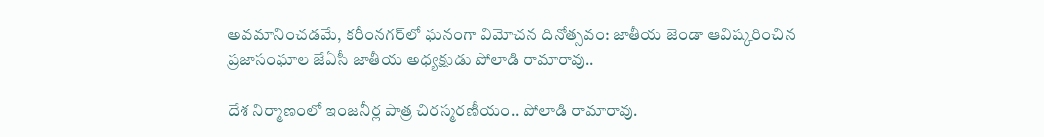అవమానించడమే, కరీంనగర్‌లో ఘనంగా విమోచన దినోత్సవం: జాతీయ జెండా ఆవిష్కరించిన ప్రజాసంఘాల జేఏసీ జాతీయ అధ్యక్షుడు పోలాడి రామారావు..

దేశ నిర్మాణంలో ఇంజనీర్ల పాత్ర చిరస్మరణీయం.. పోలాడి రామారావు.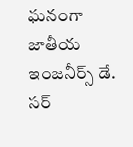ఘనంగా జాతీయ ఇంజనీర్స్ డే. సర్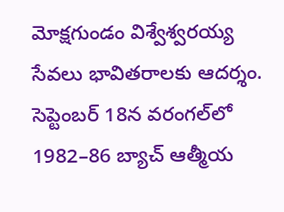మోక్షగుండం విశ్వేశ్వరయ్య సేవలు భావితరాలకు ఆదర్శం. సెప్టెంబర్ 18న వరంగల్‌లో 1982–86 బ్యాచ్ ఆత్మీయ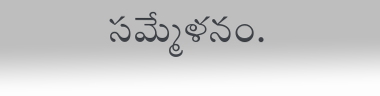సమ్మేళనం.